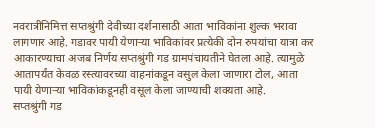नवरात्रीनिमित्त सप्तश्रुंगी देवीच्या दर्शनासाठी आता भाविकांना शुल्क भरावा लागणार आहे. गडावर पायी येणाऱ्या भाविकांवर प्रत्येकी दोन रुपयांचा यात्रा कर आकारण्याचा अजब निर्णय सप्तश्रुंगी गड ग्रामपंचायतीने घेतला आहे. त्यामुळे आतापर्यंत केवळ रस्त्यावरच्या वाहनांकडून वसुल केला जाणारा टोल, आता पायी येणाऱ्या भाविकांकडूनही वसूल केला जाण्याची शक्यता आहे.
सप्तश्रुंगी गड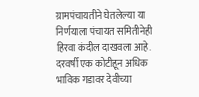ग्रामपंचायतीने घेतलेल्या या निर्णयाला पंचायत समितीनेही हिरवा कंदील दाखवला आहे. दरवर्षी एक कोटीहून अधिक भाविक गडावर देवीच्या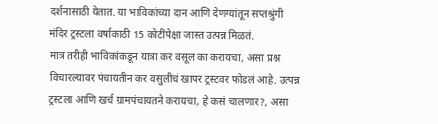दर्शनासाठी येतात. या भाविकांच्या दान आणि देणग्यांतून सप्तश्रुंगी मंदिर ट्रस्टला वर्षाकाठी 15 कोटींपेक्षा जास्त उत्पन्न मिळतं.
मात्र तरीही भाविकांकडून यात्रा कर वसूल का करायचा, असा प्रश्न विचारल्यावर पंचायतीन कर वसुलीचं खापर ट्रस्टवर फोडलं आहे. उत्पन्न ट्रस्टला आणि खर्च ग्रामपंचायतने करायचा, हे कसं चालणार?, असा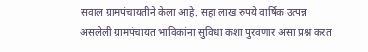सवाल ग्रामपंचायतीने केला आहे. सहा लाख रुपये वार्षिक उत्पन्न असलेली ग्रामपंचायत भाविकांना सुविधा कशा पुरवणार असा प्रश्न करत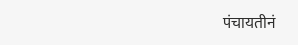पंचायतीनं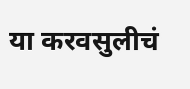या करवसुलीचं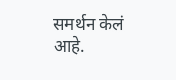समर्थन केलं आहे.